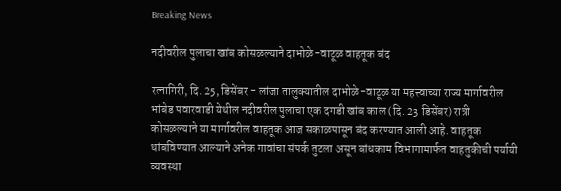Breaking News

नदीवरील पुलाचा खांब कोसळल्याने दाभोळे-वाटूळ वाहतूक बंद

रत्नागिरी, दि. 25, डिसेंबर - लांजा तालुक्यातील दाभोळे-वाटूळ या महत्त्वाच्या राज्य मार्गावरील भांबेड पवारवाडी येथील नदीवरील पुलाचा एक दगडी खांब काल (दि. 23 डिसेंबर) रात्री कोसळल्याने या मार्गावरील वाहतूक आज सकाळपासून बंद करण्यात आली आहे. वाहतूक थांबविण्यात आल्याने अनेक गावांचा संपर्क तुटला असून बांधकाम विभागामार्फत वाहतुकीची पर्यायी व्यवस्था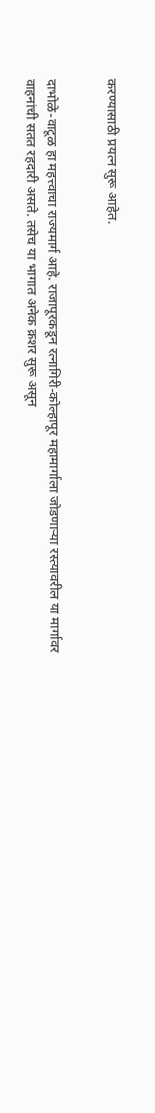करण्यासाठी प्रयत्न सुरू आहेत.


दाभोळे-वाटूळ हा महत्त्वाचा राज्यमार्ग आहे. राजापूरकडून रत्नागिरी-कोल्हापूर महामार्गाला जोडणार्‍या रस्त्यावरील या मार्गावर वाहनांची सतत रहदारी असते. तसेच या भागात अनेक क्रशर सुरू असून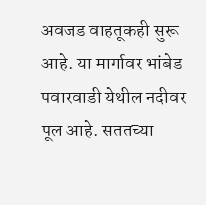अवजड वाहतूकही सुरू आहे. या मार्गावर भांबेड पवारवाडी येथील नदीवर पूल आहे. सततच्या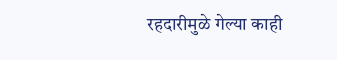रहदारीमुळे गेल्या काही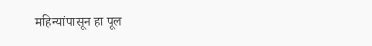महिन्यांपासून हा पूल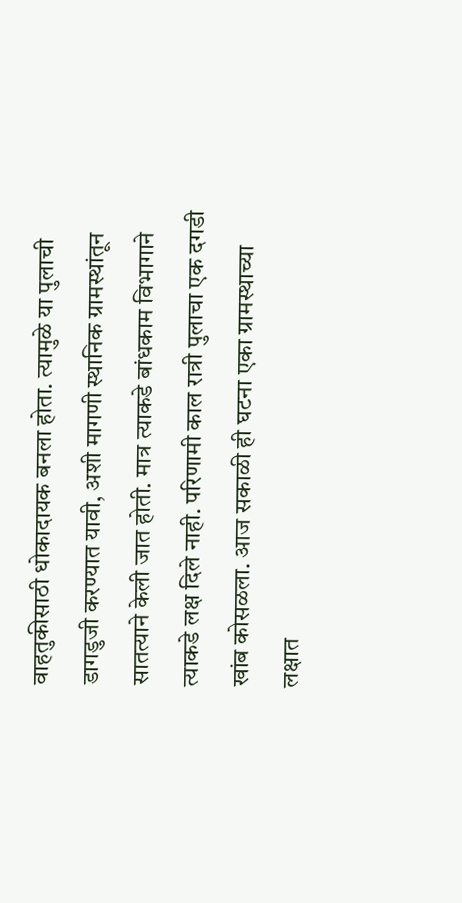वाहतुकीसाठी धोकादायक बनला होता. त्यामुळे या पुलाची डागडुजी करण्यात यावी, अशी मागणी स्थानिक ग्रामस्थांतून सातत्याने केली जात होती. मात्र त्याकडे बांधकाम विभागाने त्याकडे लक्ष दिले नाही. परिणामी काल रात्री पुलाचा एक दगडी खांब कोसळला. आज सकाळी ही घटना एका ग्रामस्थाच्या लक्षात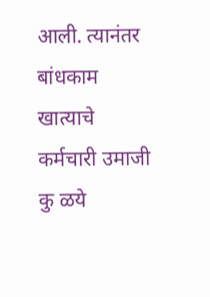आली. त्यानंतर बांधकाम खात्याचे कर्मचारी उमाजी कु ळये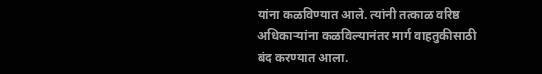यांना कळविण्यात आले. त्यांनी तत्काळ वरिष्ठ अधिकार्‍यांना कळविल्यानंतर मार्ग वाहतुकीसाठी बंद करण्यात आला.